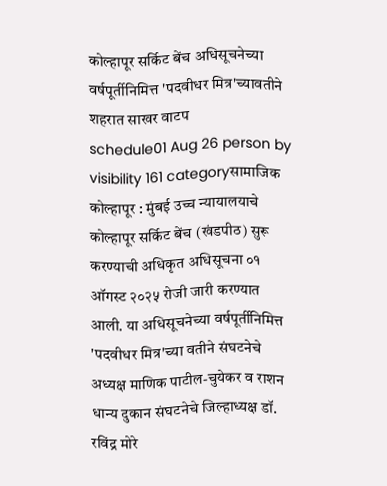कोल्हापूर सर्किट बेंच अधिसूचनेच्या वर्षपूर्तीनिमित्त 'पदवीधर मित्र'च्यावतीने शहरात साखर वाटप
schedule01 Aug 26 person by visibility 161 categoryसामाजिक
कोल्हापूर : मुंबई उच्च न्यायालयाचे कोल्हापूर सर्किट बेंच (खंडपीठ) सुरू करण्याची अधिकृत अधिसूचना ०१ ऑगस्ट २०२५ रोजी जारी करण्यात आली. या अधिसूचनेच्या वर्षपूर्तीनिमित्त 'पदवीधर मित्र'च्या वतीने संघटनेचे अध्यक्ष माणिक पाटील-चुयेकर व राशन धान्य दुकान संघटनेचे जिल्हाध्यक्ष डॉ. रविंद्र मोरे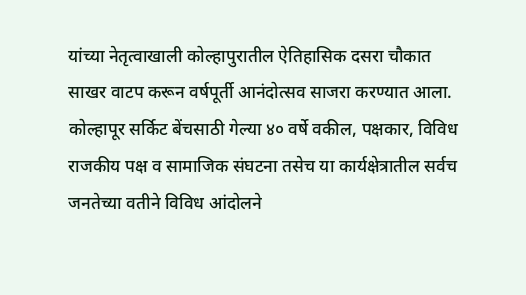यांच्या नेतृत्वाखाली कोल्हापुरातील ऐतिहासिक दसरा चौकात साखर वाटप करून वर्षपूर्ती आनंदोत्सव साजरा करण्यात आला.
कोल्हापूर सर्किट बेंचसाठी गेल्या ४० वर्षे वकील, पक्षकार, विविध राजकीय पक्ष व सामाजिक संघटना तसेच या कार्यक्षेत्रातील सर्वच जनतेच्या वतीने विविध आंदोलने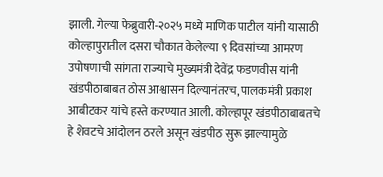झाली. गेल्या फेब्रुवारी-२०२५ मध्ये माणिक पाटील यांनी यासाठी कोल्हापुरातील दसरा चौकात केलेल्या ९ दिवसांच्या आमरण उपोषणाची सांगता राज्याचे मुख्यमंत्री देवेंद्र फडणवीस यांनी खंडपीठाबाबत ठोस आश्वासन दिल्यानंतरच, पालकमंत्री प्रकाश आबीटकर यांचे हस्ते करण्यात आली. कोल्हापूर खंडपीठाबाबतचे हे शेवटचे आंदोलन ठरले असून खंडपीठ सुरू झाल्यामुळे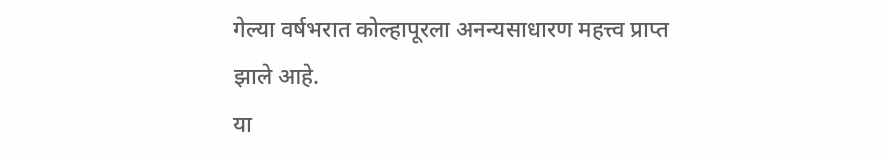गेल्या वर्षभरात कोल्हापूरला अनन्यसाधारण महत्त्व प्राप्त झाले आहे.
या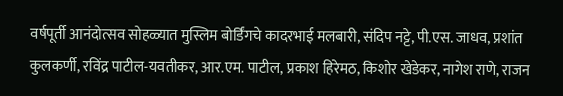वर्षपूर्ती आनंदोत्सव सोहळ्यात मुस्लिम बोर्डिंगचे कादरभाई मलबारी, संदिप नट्टे, पी.एस. जाधव, प्रशांत कुलकर्णी, रविंद्र पाटील-यवतीकर, आर.एम. पाटील, प्रकाश हिरेमठ, किशोर खेडेकर, नागेश राणे, राजन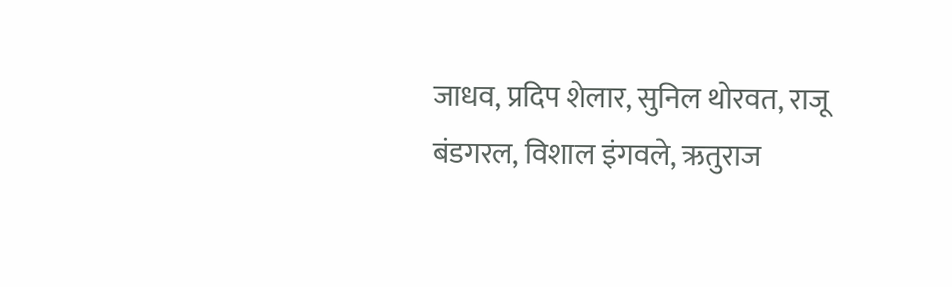जाधव, प्रदिप शेलार, सुनिल थोरवत, राजू बंडगरल, विशाल इंगवले, ऋतुराज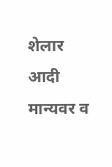शेलार आदी मान्यवर व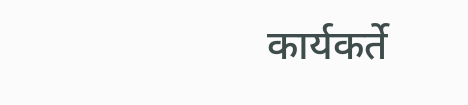कार्यकर्ते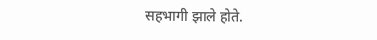सहभागी झाले होते.